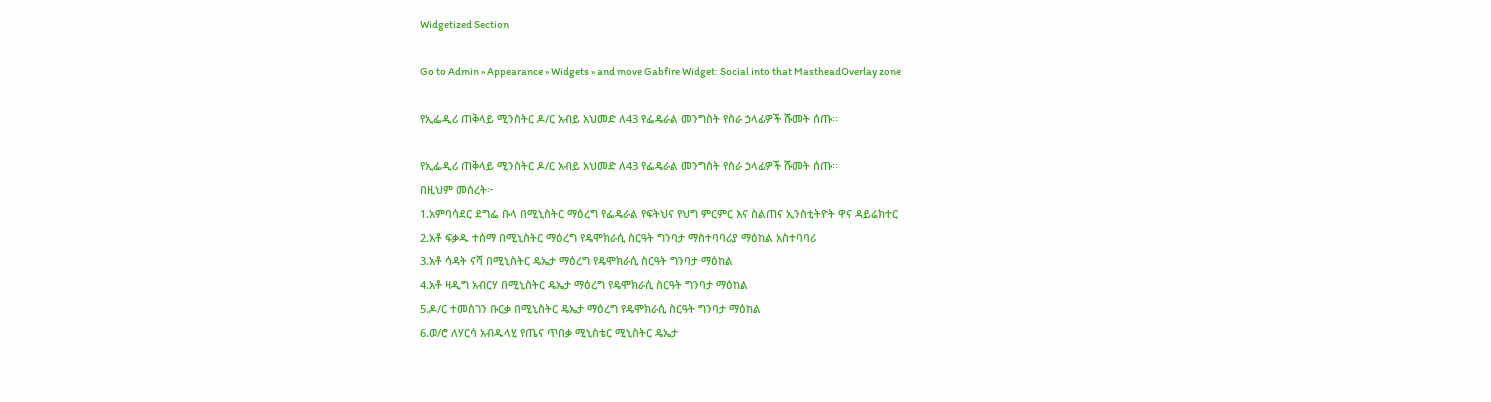Widgetized Section

Go to Admin » Appearance » Widgets » and move Gabfire Widget: Social into that MastheadOverlay zone

የኢፌዲሪ ጠቅላይ ሚንስትር ዶ/ር አብይ አህመድ ለ43 የፌዴራል መንግስት የስራ ኃላፊዎች ሹመት ሰጡ፡፡

የኢፌዲሪ ጠቅላይ ሚንስትር ዶ/ር አብይ አህመድ ለ43 የፌዴራል መንግስት የስራ ኃላፊዎች ሹመት ሰጡ፡፡
በዚህም መሰረት፦
1.አምባሳደር ደግፌ ቡላ በሚኒስትር ማዕረግ የፌዴራል የፍትህና የህግ ምርምር እና ስልጠና ኢንስቲትዮት ዋና ዳይሬክተር
2.አቶ ፍቃዱ ተሰማ በሚኒስትር ማዕረግ የዴሞክራሲ ስርዓት ግንባታ ማስተባባሪያ ማዕከል አስተባባሪ
3.አቶ ሳዳት ናሻ በሚኒስትር ዴኤታ ማዕረግ የዴሞክራሲ ስርዓት ግንባታ ማዕከል
4.አቶ ዛዲግ አብርሃ በሚኒስትር ዴኤታ ማዕረግ የዴሞክራሲ ስርዓት ግንባታ ማዕከል
5.ዶ/ር ተመስገን ቡርቃ በሚኒስትር ዴኤታ ማዕረግ የዴሞክራሲ ስርዓት ግንባታ ማዕከል
6.ወ/ሮ ለሃርሳ አብዱላሂ የጤና ጥበቃ ሚኒስቴር ሚኒስትር ዴኤታ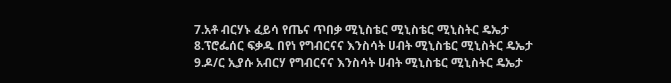7.አቶ ብርሃኑ ፈይሳ የጤና ጥበቃ ሚኒስቴር ሚኒስቴር ሚኒስትር ዴኤታ
8.ፕሮፌሰር ፍቃዱ በየነ የግብርናና እንስሳት ሀብት ሚኒስቴር ሚኒስትር ዴኤታ
9.ዶ/ር ኢያሱ አብርሃ የግብርናና እንስሳት ሀብት ሚኒስቴር ሚኒስትር ዴኤታ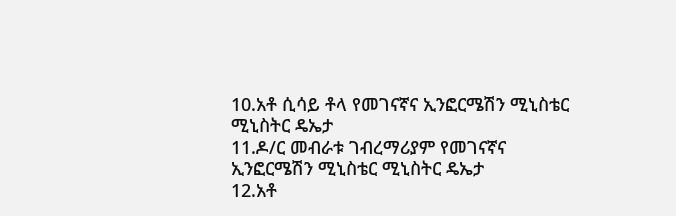10.አቶ ሲሳይ ቶላ የመገናኛና ኢንፎርሜሽን ሚኒስቴር ሚኒስትር ዴኤታ
11.ዶ/ር መብራቱ ገብረማሪያም የመገናኛና ኢንፎርሜሽን ሚኒስቴር ሚኒስትር ዴኤታ
12.አቶ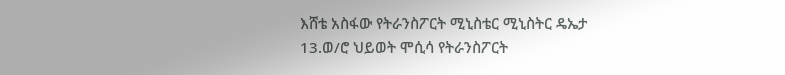እሸቴ አስፋው የትራንስፖርት ሚኒስቴር ሚኒስትር ዴኤታ
13.ወ/ሮ ህይወት ሞሲሳ የትራንስፖርት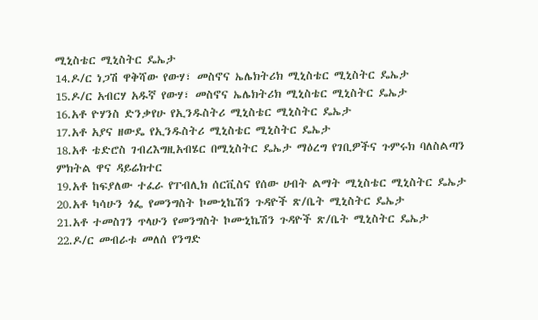ሚኒስቴር ሚኒስትር ዴኤታ
14.ዶ/ር ነጋሽ ዋቅሻው የውሃ፣ መስኖና ኤሌክትሪክ ሚኒስቴር ሚኒስትር ዴኤታ
15.ዶ/ር አብርሃ አዱኛ የውሃ፣ መስኖና ኤሌክትሪክ ሚኒስቴር ሚኒስትር ዴኤታ
16.አቶ ዮሃንስ ድንቃየሁ የኢንዱስትሪ ሚኒስቴር ሚኒስትር ዴኤታ
17.አቶ አያና ዘውዴ የኢንዱስትሪ ሚኒስቴር ሚኒስትር ዴኤታ
18.አቶ ቴድሮስ ገብረእግዚአብሄር በሚኒስትር ዴኤታ ማዕረግ የገቢዎችና ጉምሩክ ባለስልጣን ምክትል ዋና ዳይሬክተር
19.አቶ ከፍያለው ተፈራ የፐብሊክ ሰርቪስና የሰው ሀብት ልማት ሚኒስቴር ሚኒስትር ዴኤታ
20.አቶ ካሳሁን ጎፌ የመንግስት ኮሙኒኬሽን ጉዳዮች ጽ/ቤት ሚኒስትር ዴኤታ
21.አቶ ተመስገን ጥላሁን የመንግስት ኮሙኒኬሽን ጉዳዮች ጽ/ቤት ሚኒስትር ዴኤታ
22.ዶ/ር መብራቱ መለሰ የንግድ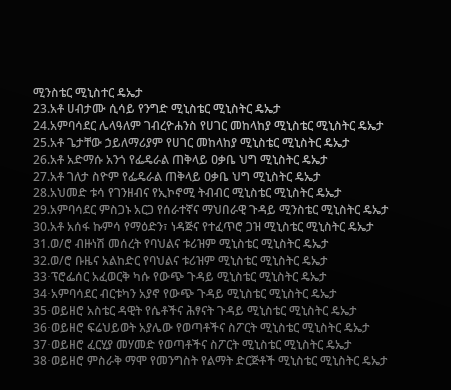ሚንስቴር ሚኒስተር ዴኤታ
23.አቶ ሀብታሙ ሲሳይ የንግድ ሚኒስቴር ሚኒስትር ዴኤታ
24.አምባሳደር ሌላዓለም ገብረዮሐንስ የሀገር መከላከያ ሚኒስቴር ሚኒስትር ዴኤታ
25.አቶ ጌታቸው ኃይለማሪያም የሀገር መከላከያ ሚኒስቴር ሚኒስትር ዴኤታ
26.አቶ አድማሱ አንጎ የፌዴራል ጠቅላይ ዐቃቤ ህግ ሚኒስትር ዴኤታ
27.አቶ ገለታ ስዮም የፌዴራል ጠቅላይ ዐቃቤ ህግ ሚኒስትር ዴኤታ
28.አህመድ ቱሳ የገንዘብና የኢኮኖሚ ትብብር ሚኒስቴር ሚኒስትር ዴኤታ
29.አምባሳደር ምስጋኑ አርጋ የሰራተኛና ማህበራዊ ጉዳይ ሚንስቴር ሚኒስትር ዴኤታ
30.አቶ አሰፋ ኩምሳ የማዕድን፣ ነዳጅና የተፈጥሮ ጋዝ ሚኒስቴር ሚኒስትር ዴኤታ
31.ወ/ሮ ብዙነሽ መሰረት የባህልና ቱሪዝም ሚኒስቴር ሚኒስትር ዴኤታ
32.ወ/ሮ ቡዜና አልከድር የባህልና ቱሪዝም ሚኒስቴር ሚኒስትር ዴኤታ
33∙ፕሮፌሰር አፈወርቅ ካሱ የውጭ ጉዳይ ሚኒስቴር ሚኒስትር ዴኤታ
34∙አምባሳደር ብርቱካን አያኖ የውጭ ጉዳይ ሚኒስቴር ሚኒስትር ዴኤታ
35∙ወይዘሮ አስቴር ዳዊት የሴቶችና ሕፃናት ጉዳይ ሚኒስቴር ሚኒስትር ዴኤታ
36∙ወይዘሮ ፍሬህይወት አያሌው የወጣቶችና ስፖርት ሚኒስቴር ሚኒስትር ዴኤታ
37∙ወይዘሮ ፈርሂያ መሃመድ የወጣቶችና ስፖርት ሚኒስቴር ሚኒስትር ዴኤታ
38∙ወይዘሮ ምስራቅ ማሞ የመንግስት የልማት ድርጅቶች ሚኒስቴር ሚኒስትር ዴኤታ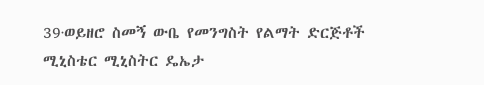39∙ወይዘሮ ስመኝ ውቤ የመንግስት የልማት ድርጅቶች ሚኒስቴር ሚኒስትር ዴኤታ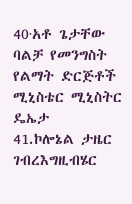40∙አቶ ጌታቸው ባልቻ የመንግስት የልማት ድርጅቶች ሚኒስቴር ሚኒስትር ዴኤታ
41.ኮሎኔል ታዜር ገብረእግዚብሄር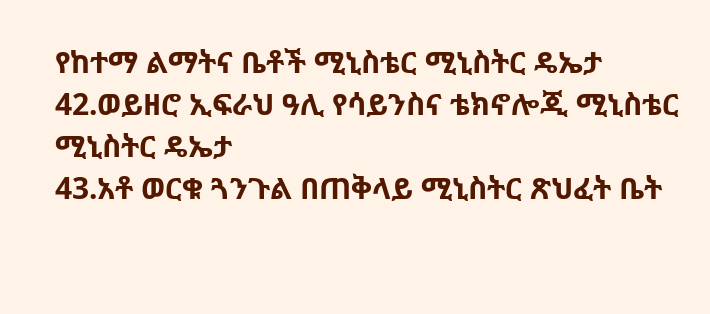የከተማ ልማትና ቤቶች ሚኒስቴር ሚኒስትር ዴኤታ
42.ወይዘሮ ኢፍራህ ዓሊ የሳይንስና ቴክኖሎጂ ሚኒስቴር ሚኒስትር ዴኤታ
43.አቶ ወርቁ ጓንጉል በጠቅላይ ሚኒስትር ጽህፈት ቤት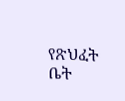የጽህፈት ቤት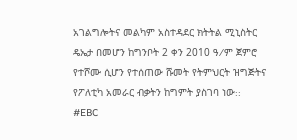አገልግሎትና መልካም አስተዳደር ክትትል ሚኒስትር ዴኤታ በመሆን ከግንቦት 2 ቀን 2010 ዓ∕ም ጀምሮ የተሾሙ ሲሆን የተሰጠው ሹመት የትምህርት ዝግጅትና የፖለቲካ አመራር ብቃትን ከግምት ያስገባ ነው᎓᎓
#EBC